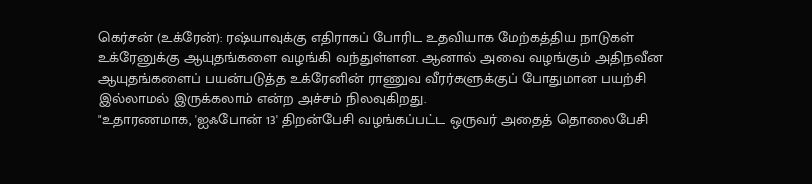கெர்சன் (உக்ரேன்): ரஷ்யாவுக்கு எதிராகப் போரிட உதவியாக மேற்கத்திய நாடுகள் உக்ரேனுக்கு ஆயுதங்களை வழங்கி வந்துள்ளன. ஆனால் அவை வழங்கும் அதிநவீன ஆயுதங்களைப் பயன்படுத்த உக்ரேனின் ராணுவ வீரர்களுக்குப் போதுமான பயற்சி இல்லாமல் இருக்கலாம் என்ற அச்சம் நிலவுகிறது.
"உதாரணமாக, 'ஐஃபோன் 13' திறன்பேசி வழங்கப்பட்ட ஒருவர் அதைத் தொலைபேசி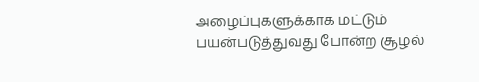அழைப்புகளுக்காக மட்டும் பயன்படுத்துவது போன்ற சூழல்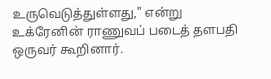உருவெடுத்துள்ளது," என்று உக்ரேனின் ராணுவப் படைத் தளபதி ஒருவர் கூறினார்.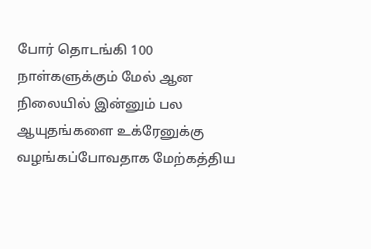போர் தொடங்கி 100 நாள்களுக்கும் மேல் ஆன நிலையில் இன்னும் பல ஆயுதங்களை உக்ரேனுக்கு வழங்கப்போவதாக மேற்கத்திய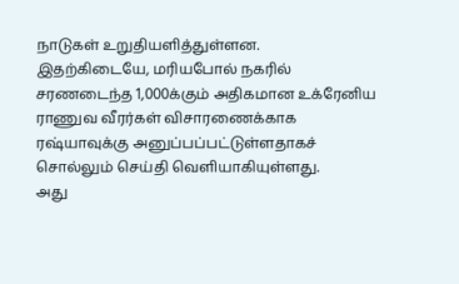நாடுகள் உறுதியளித்துள்ளன.
இதற்கிடையே, மரியபோல் நகரில் சரணடைந்த 1,000க்கும் அதிகமான உக்ரேனிய ராணுவ வீரர்கள் விசாரணைக்காக ரஷ்யாவுக்கு அனுப்பப்பட்டுள்ளதாகச் சொல்லும் செய்தி வெளியாகியுள்ளது.
அது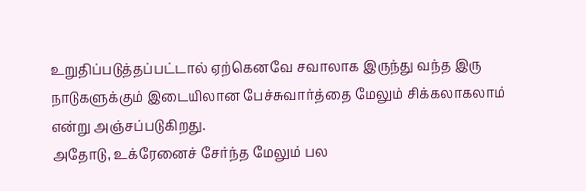உறுதிப்படுத்தப்பட்டால் ஏற்கெனவே சவாலாக இருந்து வந்த இரு நாடுகளுக்கும் இடையிலான பேச்சுவார்த்தை மேலும் சிக்கலாகலாம் என்று அஞ்சப்படுகிறது.
அதோடு, உக்ரேனைச் சேர்ந்த மேலும் பல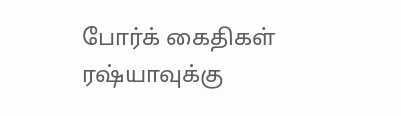போர்க் கைதிகள் ரஷ்யாவுக்கு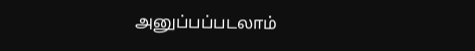அனுப்பப்படலாம்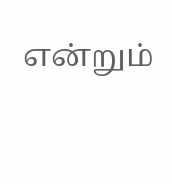என்றும்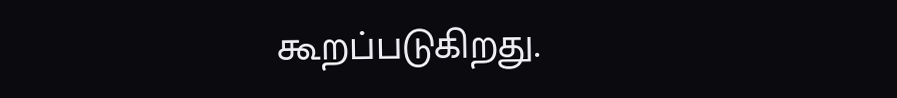கூறப்படுகிறது.